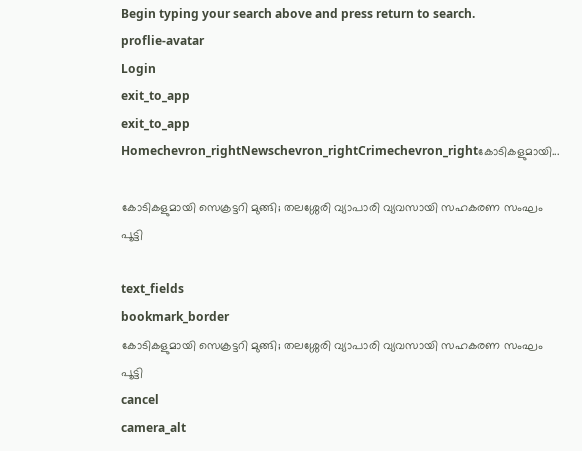Begin typing your search above and press return to search.
proflie-avatar
Login
exit_to_app
exit_to_app
Homechevron_rightNewschevron_rightCrimechevron_rightകോടികളുമായി...

കോടികളുമായി സെക്രട്ടറി മുങ്ങി; തലശ്ശേരി വ്യാപാരി വ്യവസായി സഹകരണ സംഘം പൂട്ടി

text_fields
bookmark_border
കോടികളുമായി സെക്രട്ടറി മുങ്ങി; തലശ്ശേരി വ്യാപാരി വ്യവസായി സഹകരണ സംഘം പൂട്ടി
cancel
camera_alt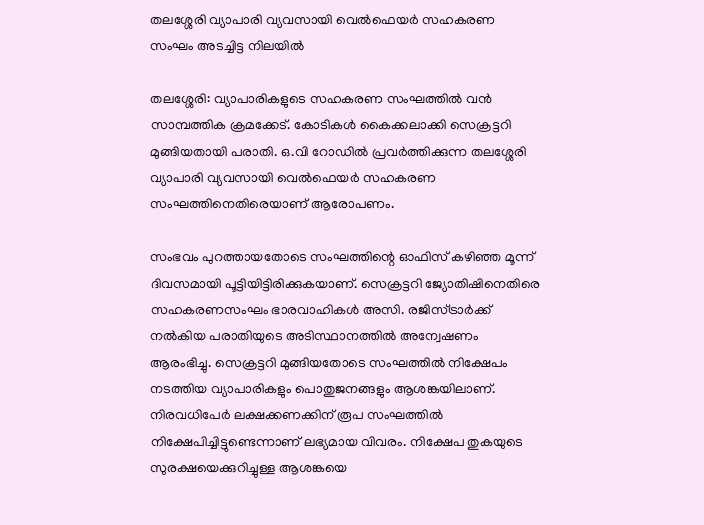തലശ്ശേരി വ്യാപാരി വ്യവസായി വെൽഫെയര്‍ സഹകരണ സംഘം അടച്ചിട്ട നിലയിൽ

തലശ്ശേരി: വ്യാപാരികളുടെ സഹകരണ സംഘത്തിൽ വൻ സാമ്പത്തിക ക്രമക്കേട്. കോടികൾ കൈക്കലാക്കി സെക്രട്ടറി മുങ്ങിയതായി പരാതി. ഒ.വി റോഡില്‍ പ്രവര്‍ത്തിക്കുന്ന തലശ്ശേരി വ്യാപാരി വ്യവസായി വെൽഫെയര്‍ സഹകരണ സംഘത്തിനെതിരെയാണ് ആരോപണം.

സംഭവം പുറത്തായതോടെ സംഘത്തിന്റെ ഓഫിസ് കഴിഞ്ഞ മൂന്ന് ദിവസമായി പൂട്ടിയിട്ടിരിക്കുകയാണ്. സെക്രട്ടറി ജ്യോതിഷിനെതിരെ സഹകരണസംഘം ഭാരവാഹികള്‍ അസി. രജിസ്ട്രാര്‍ക്ക് നല്‍കിയ പരാതിയുടെ അടിസ്ഥാനത്തില്‍ അന്വേഷണം ആരംഭിച്ചു. സെക്രട്ടറി മുങ്ങിയതോടെ സംഘത്തില്‍ നിക്ഷേപം നടത്തിയ വ്യാപാരികളും പൊതുജനങ്ങളും ആശങ്കയിലാണ്. നിരവധിപേര്‍ ലക്ഷക്കണക്കിന് രൂപ സംഘത്തില്‍ നിക്ഷേപിച്ചിട്ടുണ്ടെന്നാണ് ലഭ്യമായ വിവരം. നിക്ഷേപ തുകയുടെ സുരക്ഷയെക്കുറിച്ചുള്ള ആശങ്കയെ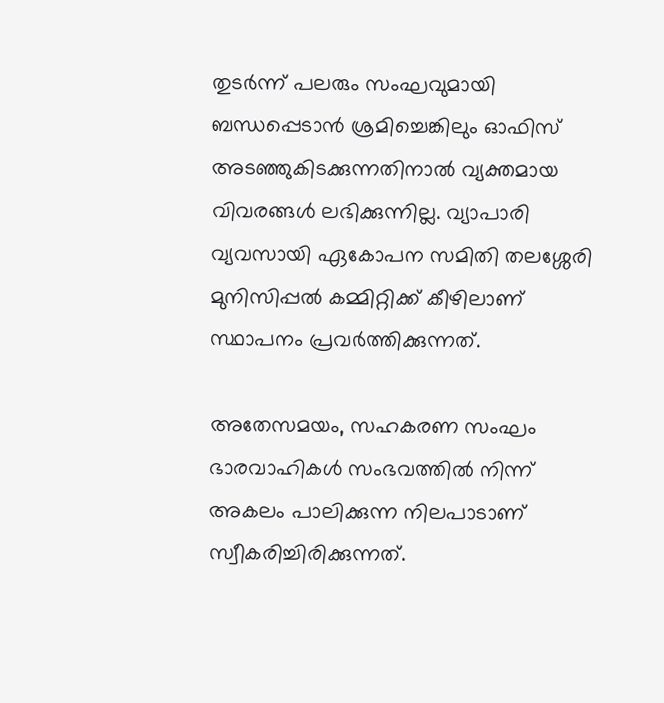തുടര്‍ന്ന് പലരും സംഘവുമായി ബന്ധപ്പെടാന്‍ ശ്രമിച്ചെങ്കിലും ഓഫിസ് അടഞ്ഞുകിടക്കുന്നതിനാല്‍ വ്യക്തമായ വിവരങ്ങള്‍ ലഭിക്കുന്നില്ല. വ്യാപാരി വ്യവസായി ഏകോപന സമിതി തലശ്ശേരി മുനിസിപ്പല്‍ കമ്മിറ്റിക്ക് കീഴിലാണ് സ്ഥാപനം പ്രവര്‍ത്തിക്കുന്നത്.

അതേസമയം, സഹകരണ സംഘം ഭാരവാഹികള്‍ സംഭവത്തില്‍ നിന്ന് അകലം പാലിക്കുന്ന നിലപാടാണ് സ്വീകരിച്ചിരിക്കുന്നത്.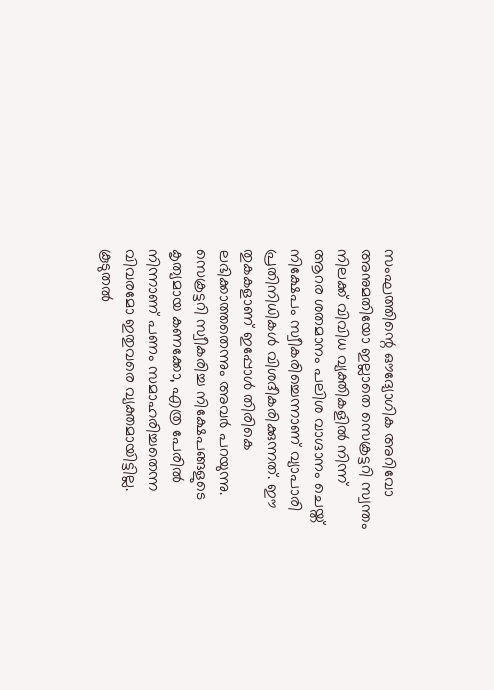സംഘത്തിന്റെ ഔദ്യോഗിക അറിവോ അനുമതിയോ ഇല്ലാതെ സെക്രട്ടറി സ്വന്തം നിലക്ക് വിവിധ വ്യക്തികളില്‍ നിന്ന് ആറര ശതമാനം പലിശ വാഗ്ദാനം ചെയ്ത് നിക്ഷേപം സ്വീകരിച്ചെന്നാണ് വ്യാപാരി പ്രതിനിധികള്‍ വിശദീകരിക്കുന്നത്. ഈ തുകകളാണ് ഇപ്പോള്‍ തിരികെ ലഭിക്കാത്തതെന്നും അവര്‍ പറയുന്നു. സെക്രട്ടറി സ്വീകരിച്ച നിക്ഷേപങ്ങളുടെ കൃത്യമായ കണക്കോ, എത്ര പേരില്‍ നിന്നാണ് പണം സമാഹരിച്ചതെന്ന വിവരമോ ഇതുവരെ വ്യക്തമായിട്ടില്ല. കൂടുതല്‍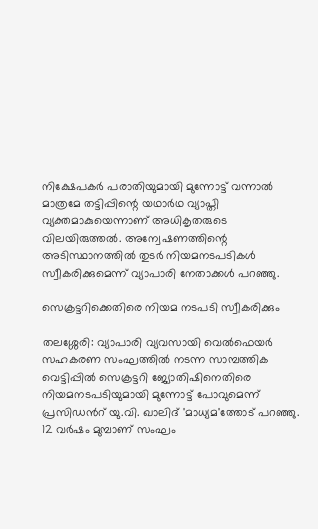നിക്ഷേപകര്‍ പരാതിയുമായി മുന്നോട്ട് വന്നാൽ മാത്രമേ തട്ടിപ്പിന്റെ യഥാര്‍ഥ വ്യാപ്തി വ്യക്തമാകുയെന്നാണ് അധികൃതരുടെ വിലയിരുത്തല്‍. അന്വേഷണത്തിന്റെ അടിസ്ഥാനത്തില്‍ തുടര്‍ നിയമനടപടികള്‍ സ്വീകരിക്കുമെന്ന് വ്യാപാരി നേതാക്കള്‍ പറഞ്ഞു.

സെക്രട്ടറിക്കെതിരെ നിയമ നടപടി സ്വീകരിക്കും

തലശ്ശേരി: വ്യാപാരി വ്യവസായി വെൽഫെയർ സഹകരണ സംഘത്തിൽ നടന്ന സാമ്പത്തിക വെട്ടിപ്പിൽ സെക്രട്ടറി ജ്യോതിഷിനെതിരെ നിയമനടപടിയുമായി മുന്നോട്ട് പോവുമെന്ന് പ്രസിഡന്‍റ് യു.വി. ഖാലിദ് 'മാധ്യമ'ത്തോട് പറഞ്ഞു. 12 വർഷം മുമ്പാണ് സംഘം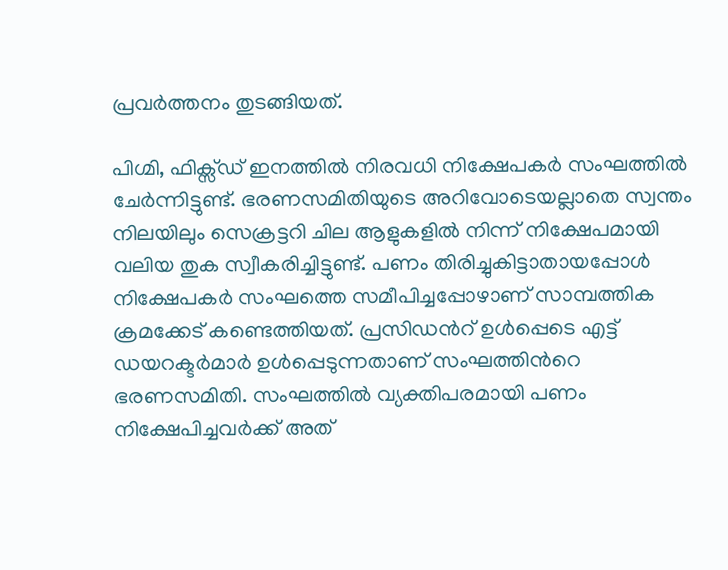പ്രവർത്തനം തുടങ്ങിയത്.

പിഗ്മി, ഫിക്സ്ഡ് ഇനത്തിൽ നിരവധി നിക്ഷേപകർ സംഘത്തിൽ ചേർന്നിട്ടുണ്ട്. ഭരണസമിതിയുടെ അറിവോടെയല്ലാതെ സ്വന്തം നിലയിലും സെക്രട്ടറി ചില ആളുകളിൽ നിന്ന് നിക്ഷേപമായി വലിയ തുക സ്വീകരിച്ചിട്ടുണ്ട്. പണം തിരിച്ചുകിട്ടാതായപ്പോൾ നിക്ഷേപകർ സംഘത്തെ സമീപിച്ചപ്പോഴാണ് സാമ്പത്തിക ക്രമക്കേട് കണ്ടെത്തിയത്. പ്രസിഡന്‍റ് ഉൾപ്പെടെ എട്ട് ഡയറക്ടർമാർ ഉൾപ്പെടുന്നതാണ് സംഘത്തിന്‍റെ ഭരണസമിതി. സംഘത്തിൽ വ്യക്തിപരമായി പണം നിക്ഷേപിച്ചവർക്ക് അത്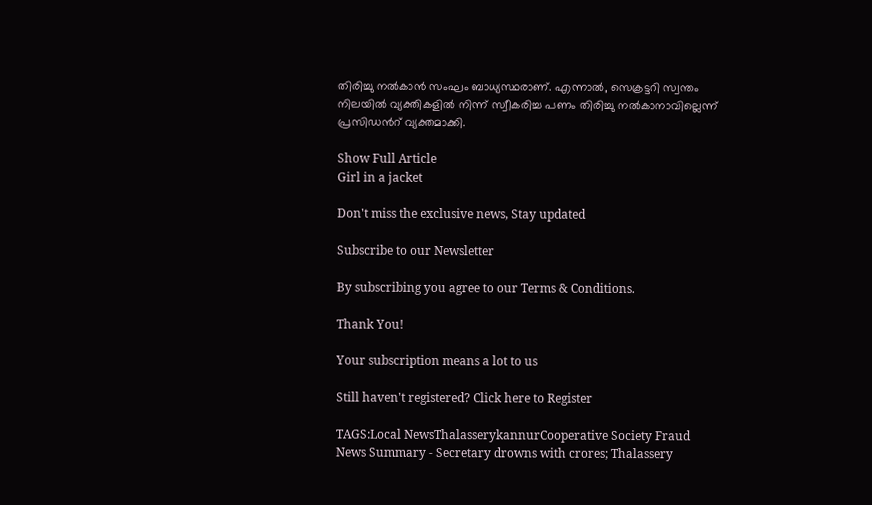തിരിച്ചു നൽകാൻ സംഘം ബാധ്യസ്ഥരാണ്. എന്നാൽ, സെക്രട്ടറി സ്വന്തം നിലയിൽ വ്യക്തികളിൽ നിന്ന് സ്വീകരിച്ച പണം തിരിച്ചു നൽകാനാവില്ലെന്ന് പ്രസിഡന്‍റ് വ്യക്തമാക്കി.

Show Full Article
Girl in a jacket

Don't miss the exclusive news, Stay updated

Subscribe to our Newsletter

By subscribing you agree to our Terms & Conditions.

Thank You!

Your subscription means a lot to us

Still haven't registered? Click here to Register

TAGS:Local NewsThalasserykannurCooperative Society Fraud
News Summary - Secretary drowns with crores; Thalassery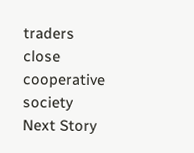traders close cooperative society
Next Story